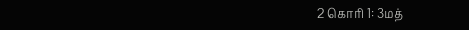2 கொரி 1: 3மத்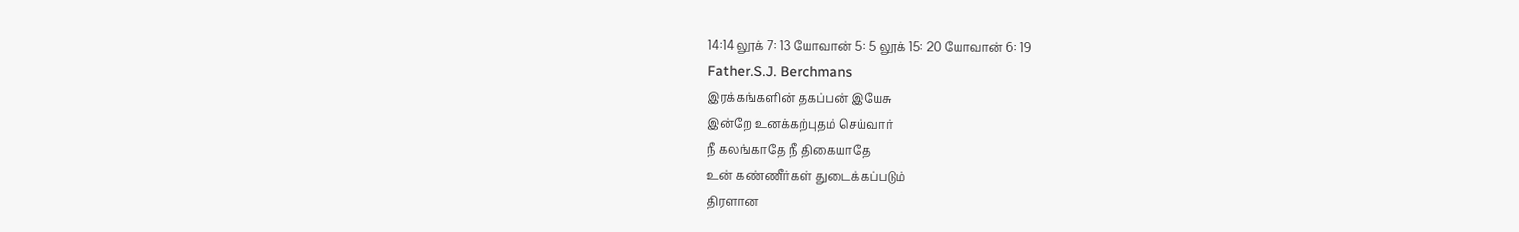14:14 லூக் 7: 13 யோவான் 5: 5 லூக் 15: 20 யோவான் 6: 19
Father.S.J. Berchmans
இரக்கங்களின் தகப்பன் இயேசு
இன்றே உனக்கற்புதம் செய்வார்
நீ கலங்காதே நீ திகையாதே
உன் கண்ணீர்கள் துடைக்கப்படும்
திரளான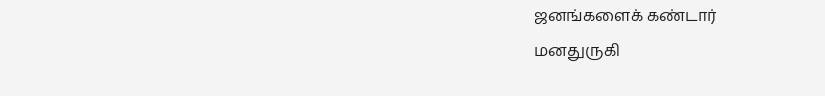ஜனங்களைக் கண்டார்
மனதுருகி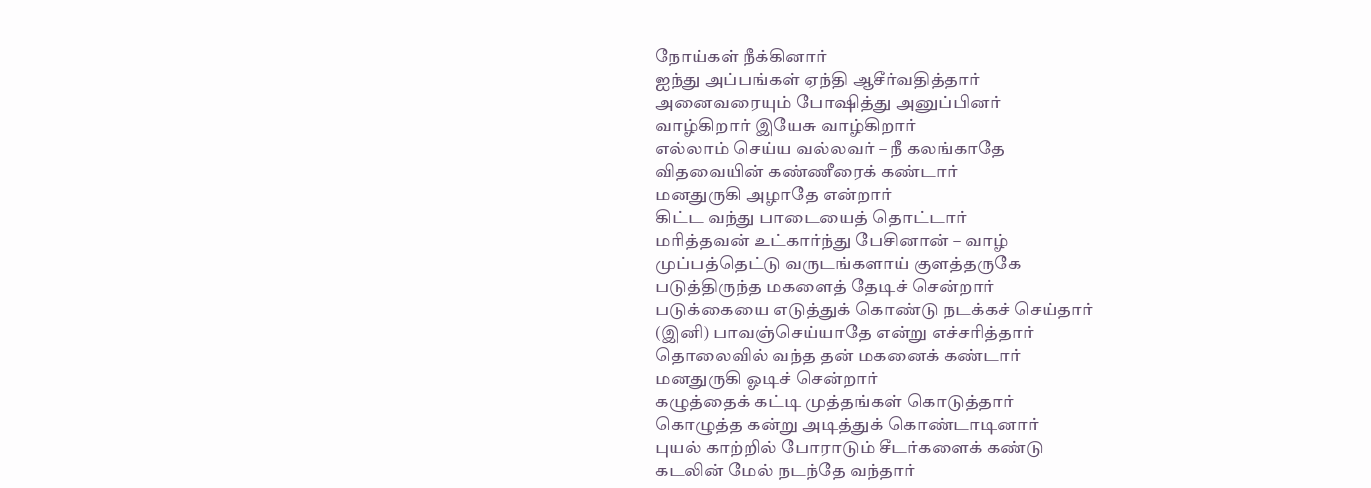நோய்கள் நீக்கினார்
ஐந்து அப்பங்கள் ஏந்தி ஆசீர்வதித்தார்
அனைவரையும் போஷித்து அனுப்பினர்
வாழ்கிறார் இயேசு வாழ்கிறார்
எல்லாம் செய்ய வல்லவர் – நீ கலங்காதே
விதவையின் கண்ணீரைக் கண்டார்
மனதுருகி அழாதே என்றார்
கிட்ட வந்து பாடையைத் தொட்டார்
மரித்தவன் உட்கார்ந்து பேசினான் – வாழ்
முப்பத்தெட்டு வருடங்களாய் குளத்தருகே
படுத்திருந்த மகளைத் தேடிச் சென்றார்
படுக்கையை எடுத்துக் கொண்டு நடக்கச் செய்தார்
(இனி) பாவஞ்செய்யாதே என்று எச்சரித்தார்
தொலைவில் வந்த தன் மகனைக் கண்டார்
மனதுருகி ஓடிச் சென்றார்
கழுத்தைக் கட்டி முத்தங்கள் கொடுத்தார்
கொழுத்த கன்று அடித்துக் கொண்டாடினார்
புயல் காற்றில் போராடும் சீடர்களைக் கண்டு
கடலின் மேல் நடந்தே வந்தார்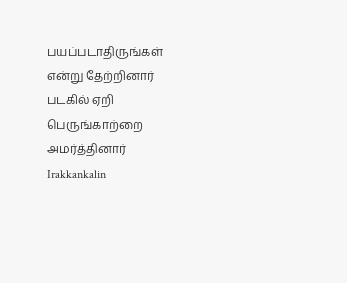பயப்படாதிருங்கள் என்று தேற்றினார்
படகில் ஏறி பெருங்காற்றை அமர்த்தினார்
Irakkankalin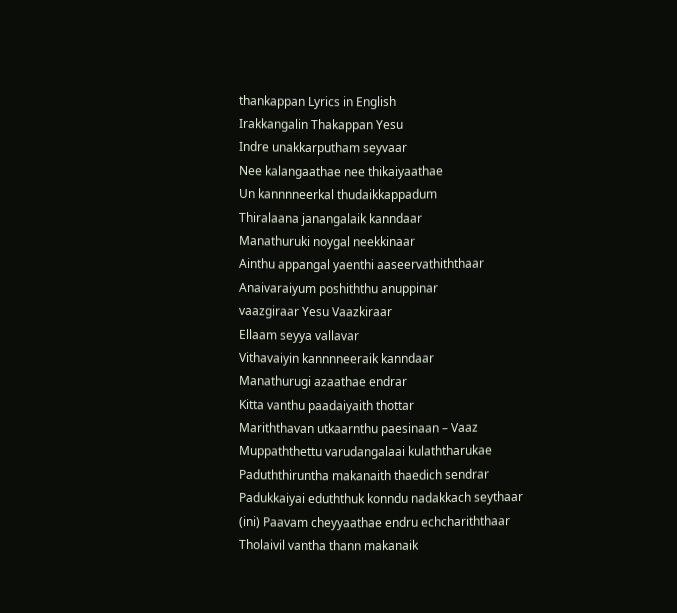thankappan Lyrics in English
Irakkangalin Thakappan Yesu
Indre unakkarputham seyvaar
Nee kalangaathae nee thikaiyaathae
Un kannnneerkal thudaikkappadum
Thiralaana janangalaik kanndaar
Manathuruki noygal neekkinaar
Ainthu appangal yaenthi aaseervathiththaar
Anaivaraiyum poshiththu anuppinar
vaazgiraar Yesu Vaazkiraar
Ellaam seyya vallavar
Vithavaiyin kannnneeraik kanndaar
Manathurugi azaathae endrar
Kitta vanthu paadaiyaith thottar
Mariththavan utkaarnthu paesinaan – Vaaz
Muppaththettu varudangalaai kulaththarukae
Paduththiruntha makanaith thaedich sendrar
Padukkaiyai eduththuk konndu nadakkach seythaar
(ini) Paavam cheyyaathae endru echchariththaar
Tholaivil vantha thann makanaik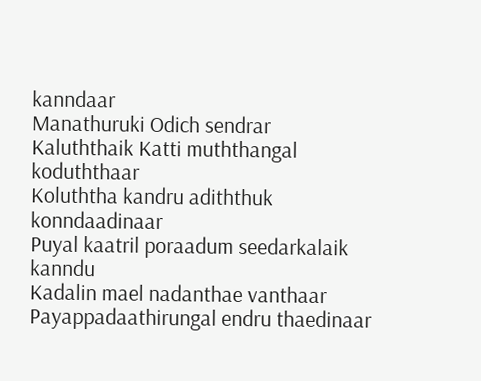kanndaar
Manathuruki Odich sendrar
Kaluththaik Katti muththangal koduththaar
Koluththa kandru adiththuk konndaadinaar
Puyal kaatril poraadum seedarkalaik kanndu
Kadalin mael nadanthae vanthaar
Payappadaathirungal endru thaedinaar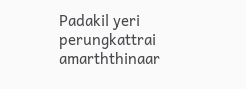Padakil yeri perungkattrai amarththinaar